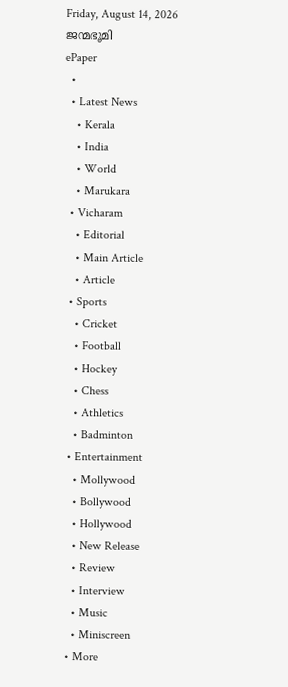Friday, August 14, 2026
ജന്മഭൂമി
ePaper
  •
  • Latest News
    • Kerala
    • India
    • World
    • Marukara
  • Vicharam
    • Editorial
    • Main Article
    • Article
  • Sports
    • Cricket
    • Football
    • Hockey
    • Chess
    • Athletics
    • Badminton
  • Entertainment
    • Mollywood
    • Bollywood
    • Hollywood
    • New Release
    • Review
    • Interview
    • Music
    • Miniscreen
  • More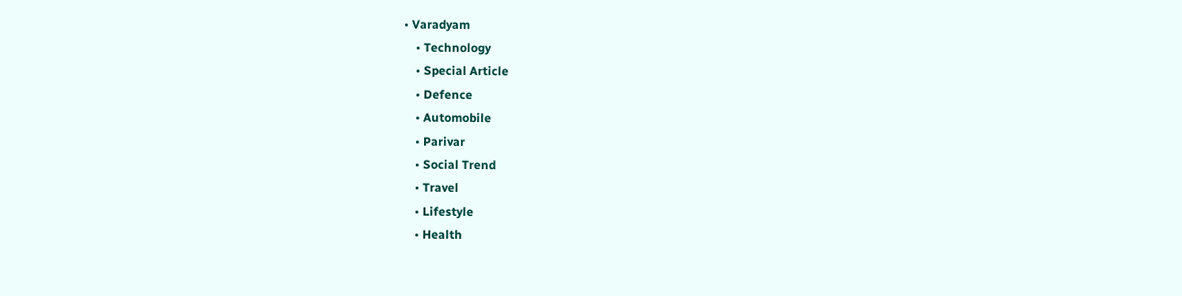• Varadyam
    • Technology
    • Special Article
    • Defence
    • Automobile
    • Parivar
    • Social Trend
    • Travel
    • Lifestyle
    • Health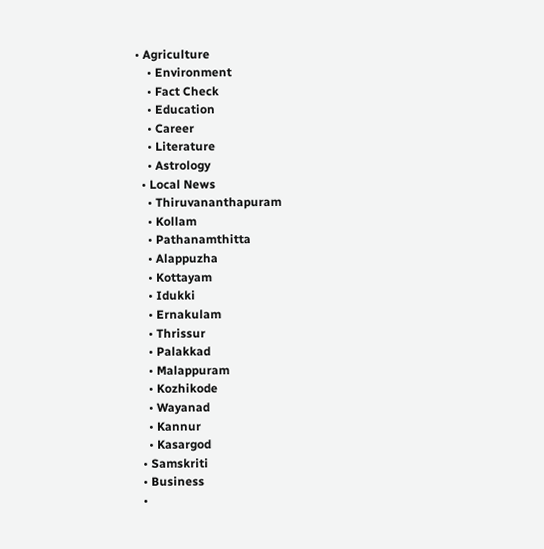• Agriculture
    • Environment
    • Fact Check
    • Education
    • Career
    • Literature
    • Astrology
  • Local News
    • Thiruvananthapuram
    • Kollam
    • Pathanamthitta
    • Alappuzha
    • Kottayam
    • Idukki
    • Ernakulam
    • Thrissur
    • Palakkad
    • Malappuram
    • Kozhikode
    • Wayanad
    • Kannur
    • Kasargod
  • Samskriti
  • Business
  •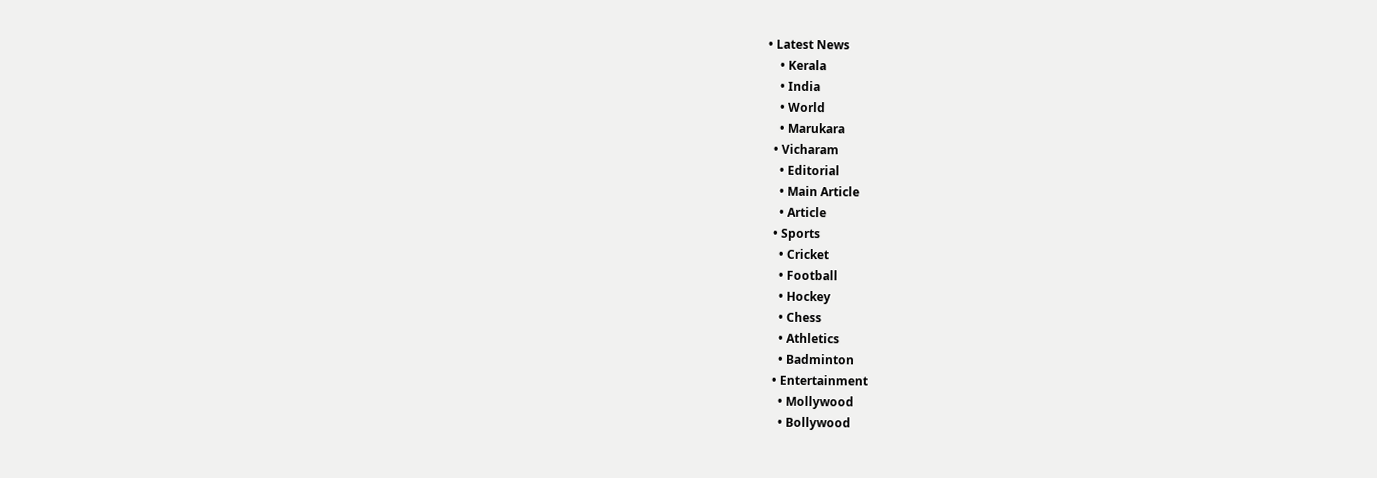• Latest News
    • Kerala
    • India
    • World
    • Marukara
  • Vicharam
    • Editorial
    • Main Article
    • Article
  • Sports
    • Cricket
    • Football
    • Hockey
    • Chess
    • Athletics
    • Badminton
  • Entertainment
    • Mollywood
    • Bollywood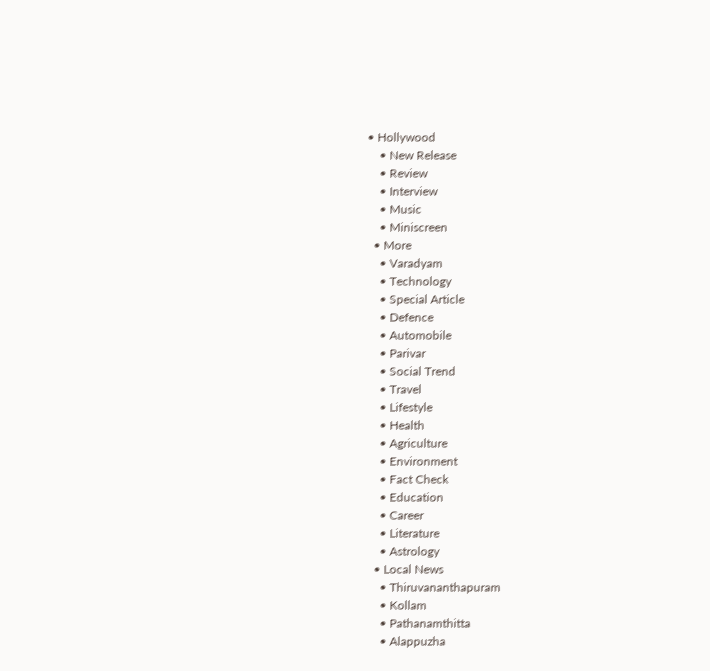• Hollywood
    • New Release
    • Review
    • Interview
    • Music
    • Miniscreen
  • More
    • Varadyam
    • Technology
    • Special Article
    • Defence
    • Automobile
    • Parivar
    • Social Trend
    • Travel
    • Lifestyle
    • Health
    • Agriculture
    • Environment
    • Fact Check
    • Education
    • Career
    • Literature
    • Astrology
  • Local News
    • Thiruvananthapuram
    • Kollam
    • Pathanamthitta
    • Alappuzha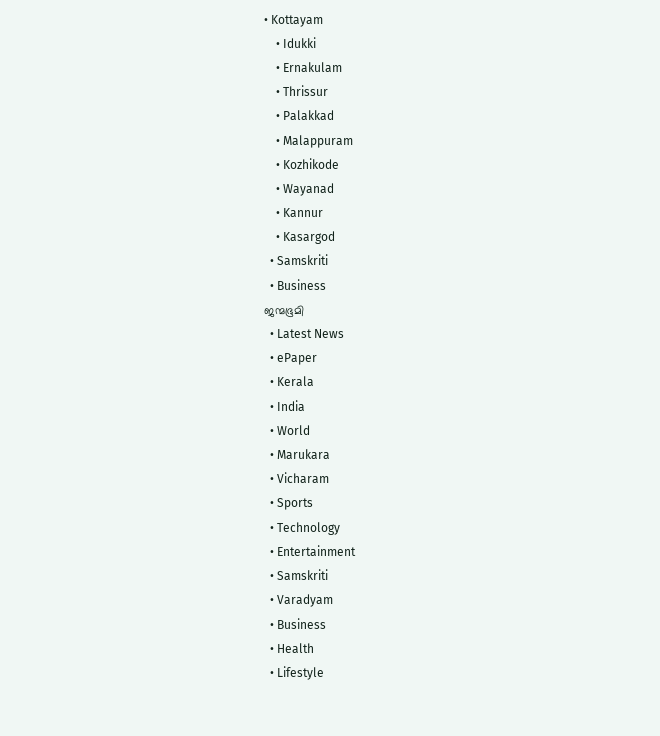• Kottayam
    • Idukki
    • Ernakulam
    • Thrissur
    • Palakkad
    • Malappuram
    • Kozhikode
    • Wayanad
    • Kannur
    • Kasargod
  • Samskriti
  • Business
ജന്മഭൂമി
  • Latest News
  • ePaper
  • Kerala
  • India
  • World
  • Marukara
  • Vicharam
  • Sports
  • Technology
  • Entertainment
  • Samskriti
  • Varadyam
  • Business
  • Health
  • Lifestyle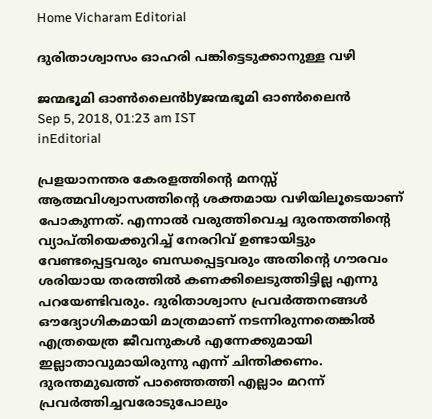Home Vicharam Editorial

ദുരിതാശ്വാസം ഓഹരി പങ്കിട്ടെടുക്കാനുള്ള വഴി

ജന്മഭൂമി ഓണ്‍ലൈന്‍byജന്മഭൂമി ഓണ്‍ലൈന്‍
Sep 5, 2018, 01:23 am IST
inEditorial

പ്രളയാനന്തര കേരളത്തിന്റെ മനസ്സ് ആത്മവിശ്വാസത്തിന്റെ ശക്തമായ വഴിയിലൂടെയാണ് പോകുന്നത്. എന്നാല്‍ വരുത്തിവെച്ച ദുരന്തത്തിന്റെ വ്യാപ്തിയെക്കുറിച്ച് നേരറിവ് ഉണ്ടായിട്ടും വേണ്ടപ്പെട്ടവരും ബന്ധപ്പെട്ടവരും അതിന്റെ ഗൗരവം ശരിയായ തരത്തില്‍ കണക്കിലെടുത്തിട്ടില്ല എന്നു പറയേണ്ടിവരും. ദുരിതാശ്വാസ പ്രവര്‍ത്തനങ്ങള്‍ ഔദ്യോഗികമായി മാത്രമാണ് നടന്നിരുന്നതെങ്കില്‍ എത്രയെത്ര ജീവനുകള്‍ എന്നേക്കുമായി ഇല്ലാതാവുമായിരുന്നു എന്ന് ചിന്തിക്കണം. ദുരന്തമുഖത്ത് പാഞ്ഞെത്തി എല്ലാം മറന്ന് പ്രവര്‍ത്തിച്ചവരോടുപോലും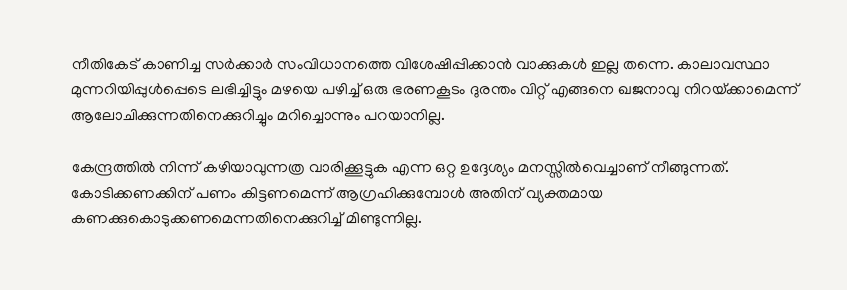നീതികേട് കാണിച്ച സര്‍ക്കാര്‍ സംവിധാനത്തെ വിശേഷിപ്പിക്കാന്‍ വാക്കുകള്‍ ഇല്ല തന്നെ. കാലാവസ്ഥാ മുന്നറിയിപ്പുള്‍പ്പെടെ ലഭിച്ചിട്ടും മഴയെ പഴിച്ച് ഒരു ഭരണകൂടം ദുരന്തം വിറ്റ് എങ്ങനെ ഖജനാവു നിറയ്‌ക്കാമെന്ന് ആലോചിക്കുന്നതിനെക്കുറിച്ചും മറിച്ചൊന്നും പറയാനില്ല.

കേന്ദ്രത്തില്‍ നിന്ന് കഴിയാവുന്നത്ര വാരിക്കൂട്ടുക എന്ന ഒറ്റ ഉദ്ദേശ്യം മനസ്സില്‍വെച്ചാണ് നീങ്ങുന്നത്. കോടിക്കണക്കിന് പണം കിട്ടണമെന്ന് ആഗ്രഹിക്കുമ്പോള്‍ അതിന് വ്യക്തമായ കണക്കുകൊടുക്കണമെന്നതിനെക്കുറിച്ച് മിണ്ടുന്നില്ല.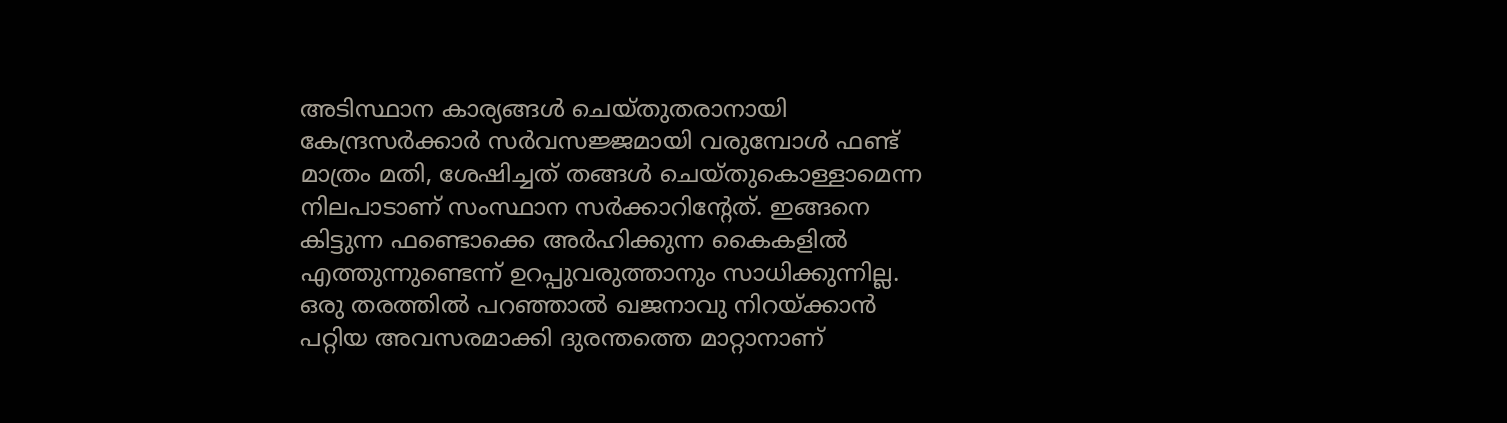അടിസ്ഥാന കാര്യങ്ങള്‍ ചെയ്തുതരാനായി കേന്ദ്രസര്‍ക്കാര്‍ സര്‍വസജ്ജമായി വരുമ്പോള്‍ ഫണ്ട് മാത്രം മതി, ശേഷിച്ചത് തങ്ങള്‍ ചെയ്തുകൊള്ളാമെന്ന നിലപാടാണ് സംസ്ഥാന സര്‍ക്കാറിന്റേത്. ഇങ്ങനെ കിട്ടുന്ന ഫണ്ടൊക്കെ അര്‍ഹിക്കുന്ന കൈകളില്‍ എത്തുന്നുണ്ടെന്ന് ഉറപ്പുവരുത്താനും സാധിക്കുന്നില്ല. ഒരു തരത്തില്‍ പറഞ്ഞാല്‍ ഖജനാവു നിറയ്‌ക്കാന്‍ പറ്റിയ അവസരമാക്കി ദുരന്തത്തെ മാറ്റാനാണ്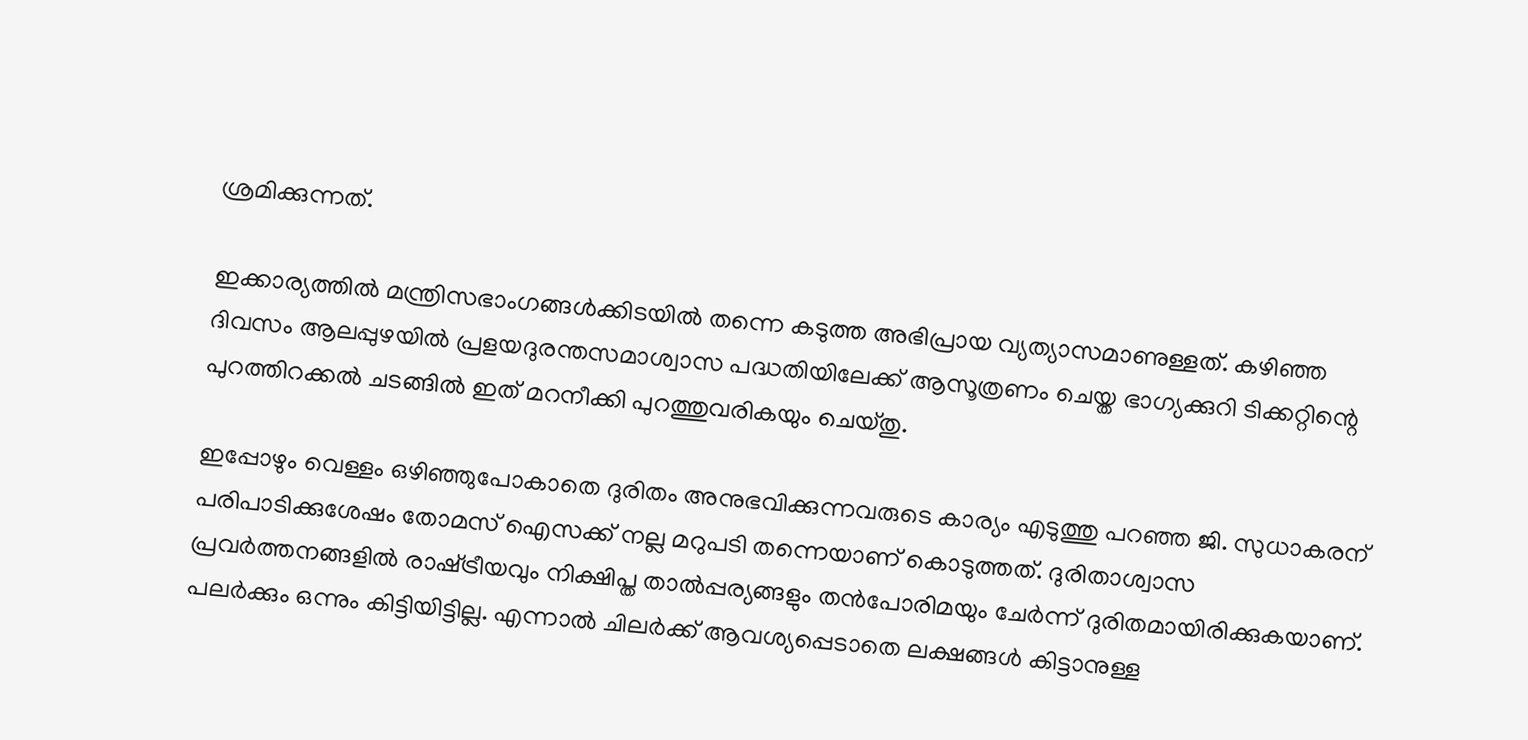ശ്രമിക്കുന്നത്.

ഇക്കാര്യത്തില്‍ മന്ത്രിസഭാംഗങ്ങള്‍ക്കിടയില്‍ തന്നെ കടുത്ത അഭിപ്രായ വ്യത്യാസമാണുള്ളത്. കഴിഞ്ഞ ദിവസം ആലപ്പുഴയില്‍ പ്രളയദുരന്തസമാശ്വാസ പദ്ധതിയിലേക്ക് ആസൂത്രണം ചെയ്ത ഭാഗ്യക്കുറി ടിക്കറ്റിന്റെ പുറത്തിറക്കല്‍ ചടങ്ങില്‍ ഇത് മറനീക്കി പുറത്തുവരികയും ചെയ്തു.

ഇപ്പോഴും വെള്ളം ഒഴിഞ്ഞുപോകാതെ ദുരിതം അനുഭവിക്കുന്നവരുടെ കാര്യം എടുത്തു പറഞ്ഞ ജി. സുധാകരന് പരിപാടിക്കുശേഷം തോമസ് ഐസക്ക് നല്ല മറുപടി തന്നെയാണ് കൊടുത്തത്. ദുരിതാശ്വാസ പ്രവര്‍ത്തനങ്ങളില്‍ രാഷ്‌ട്രീയവും നിക്ഷിപ്ത താല്‍പ്പര്യങ്ങളും തന്‍പോരിമയും ചേര്‍ന്ന് ദുരിതമായിരിക്കുകയാണ്. പലര്‍ക്കും ഒന്നും കിട്ടിയിട്ടില്ല. എന്നാല്‍ ചിലര്‍ക്ക് ആവശ്യപ്പെടാതെ ലക്ഷങ്ങള്‍ കിട്ടാനുള്ള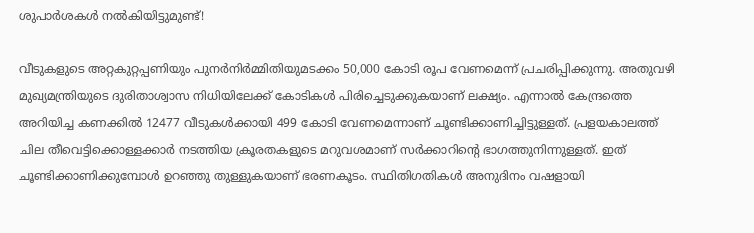ശുപാര്‍ശകള്‍ നല്‍കിയിട്ടുമുണ്ട്!

വീടുകളുടെ അറ്റകുറ്റപ്പണിയും പുനര്‍നിര്‍മ്മിതിയുമടക്കം 50,000 കോടി രൂപ വേണമെന്ന് പ്രചരിപ്പിക്കുന്നു. അതുവഴി മുഖ്യമന്ത്രിയുടെ ദുരിതാശ്വാസ നിധിയിലേക്ക് കോടികള്‍ പിരിച്ചെടുക്കുകയാണ് ലക്ഷ്യം. എന്നാല്‍ കേന്ദ്രത്തെ അറിയിച്ച കണക്കില്‍ 12477 വീടുകള്‍ക്കായി 499 കോടി വേണമെന്നാണ് ചൂണ്ടിക്കാണിച്ചിട്ടുള്ളത്. പ്രളയകാലത്ത് ചില തീവെട്ടിക്കൊള്ളക്കാര്‍ നടത്തിയ ക്രൂരതകളുടെ മറുവശമാണ് സര്‍ക്കാറിന്റെ ഭാഗത്തുനിന്നുള്ളത്. ഇത് ചൂണ്ടിക്കാണിക്കുമ്പോള്‍ ഉറഞ്ഞു തുള്ളുകയാണ് ഭരണകൂടം. സ്ഥിതിഗതികള്‍ അനുദിനം വഷളായി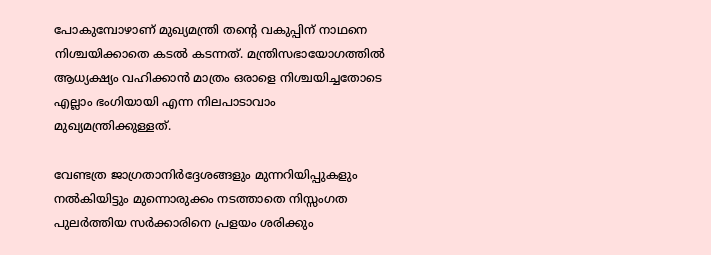പോകുമ്പോഴാണ് മുഖ്യമന്ത്രി തന്റെ വകുപ്പിന് നാഥനെ നിശ്ചയിക്കാതെ കടല്‍ കടന്നത്. മന്ത്രിസഭായോഗത്തില്‍ ആധ്യക്ഷ്യം വഹിക്കാന്‍ മാത്രം ഒരാളെ നിശ്ചയിച്ചതോടെ എല്ലാം ഭംഗിയായി എന്ന നിലപാടാവാം മുഖ്യമന്ത്രിക്കുള്ളത്.

വേണ്ടത്ര ജാഗ്രതാനിര്‍ദ്ദേശങ്ങളും മുന്നറിയിപ്പുകളും നല്‍കിയിട്ടും മുന്നൊരുക്കം നടത്താതെ നിസ്സംഗത പുലര്‍ത്തിയ സര്‍ക്കാരിനെ പ്രളയം ശരിക്കും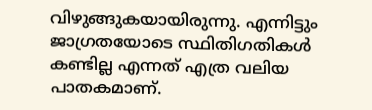വിഴുങ്ങുകയായിരുന്നു. എന്നിട്ടും ജാഗ്രതയോടെ സ്ഥിതിഗതികള്‍ കണ്ടില്ല എന്നത് എത്ര വലിയ പാതകമാണ്.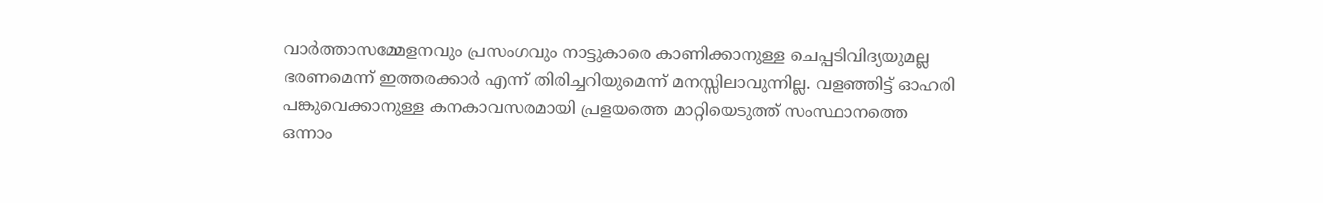വാര്‍ത്താസമ്മേളനവും പ്രസംഗവും നാട്ടുകാരെ കാണിക്കാനുള്ള ചെപ്പടിവിദ്യയുമല്ല ഭരണമെന്ന് ഇത്തരക്കാര്‍ എന്ന് തിരിച്ചറിയുമെന്ന് മനസ്സിലാവുന്നില്ല. വളഞ്ഞിട്ട് ഓഹരി പങ്കുവെക്കാനുള്ള കനകാവസരമായി പ്രളയത്തെ മാറ്റിയെടുത്ത് സംസ്ഥാനത്തെ ഒന്നാം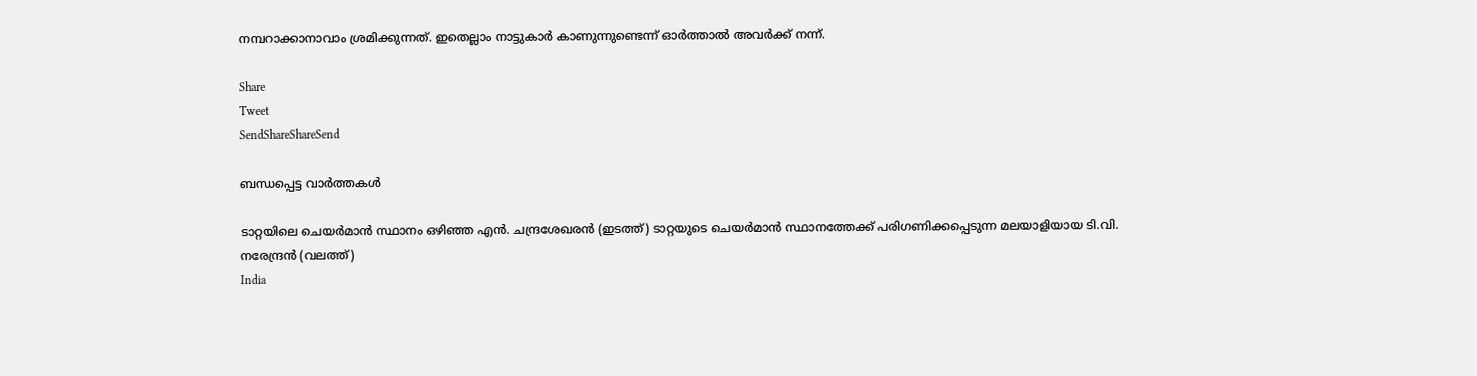നമ്പറാക്കാനാവാം ശ്രമിക്കുന്നത്. ഇതെല്ലാം നാട്ടുകാര്‍ കാണുന്നുണ്ടെന്ന് ഓര്‍ത്താല്‍ അവര്‍ക്ക് നന്ന്.

Share
Tweet
SendShareShareSend

ബന്ധപ്പെട്ട വാര്‍ത്തകള്‍

ടാറ്റയിലെ ചെയര്‍മാന്‍ സ്ഥാനം ഒഴിഞ്ഞ എന്‍. ചന്ദ്രശേഖരന്‍ (ഇടത്ത്) ടാറ്റയുടെ ചെയര്‍മാന്‍ സ്ഥാനത്തേക്ക് പരിഗണിക്കപ്പെടുന്ന മലയാളിയായ ടി.വി. നരേന്ദ്രന്‍ (വലത്ത്)
India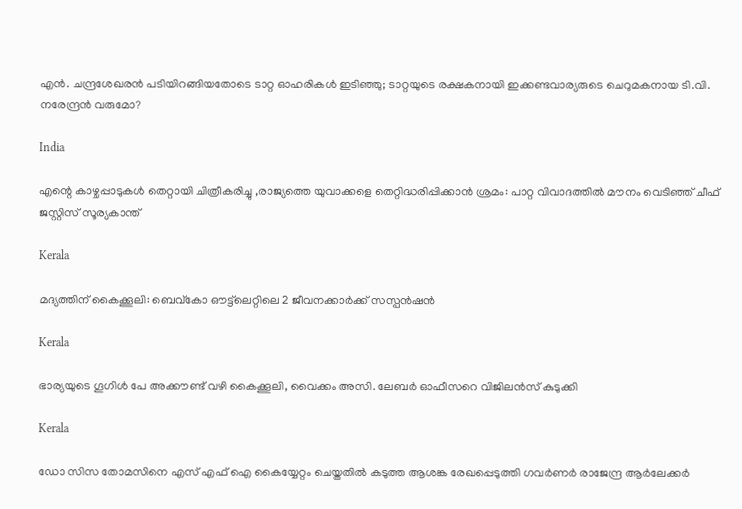എന്‍. ചന്ദ്രശേഖരന്‍ പടിയിറങ്ങിയതോടെ ടാറ്റ ഓഹരികള്‍ ഇടിഞ്ഞു; ടാറ്റയുടെ രക്ഷകനായി ഇക്കണ്ടവാര്യരുടെ ചെറുമകനായ ടി.വി. നരേന്ദ്രന്‍ വരുമോ?

India

എന്റെ കാഴ്ചപ്പാടുകൾ തെറ്റായി ചിത്രീകരിച്ചു ,രാജ്യത്തെ യുവാക്കളെ തെറ്റിദ്ധരിപ്പിക്കാൻ ശ്രമം: പാറ്റ വിവാദത്തിൽ മൗനം വെടിഞ്ഞ് ചീഫ് ജസ്റ്റിസ് സൂര്യകാന്ത്

Kerala

മദ്യത്തിന് കൈക്കൂലി: ബെവ്‌കോ ഔട്ട്‌ലെറ്റിലെ 2 ജീവനക്കാര്‍ക്ക് സസ്പന്‍ഷന്‍

Kerala

ഭാര്യയുടെ ഗൂഗിള്‍ പേ അക്കൗണ്ട് വഴി കൈക്കൂലി, വൈക്കം അസി. ലേബര്‍ ഓഫീസറെ വിജിലന്‍സ് കുടുക്കി

Kerala

ഡോ സിസ തോമസിനെ എസ് എഫ് ഐ കൈയ്യേറ്റം ചെയ്തതില്‍ കടുത്ത ആശങ്ക രേഖപ്പെടുത്തി ഗവര്‍ണര്‍ രാജേന്ദ്ര ആര്‍ലേക്കര്‍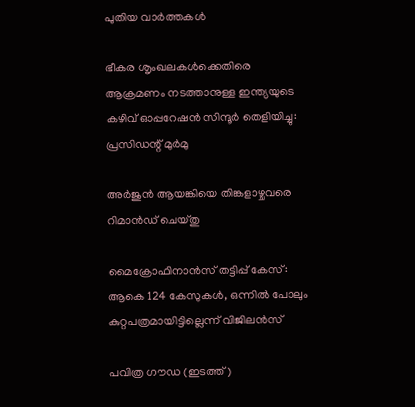പുതിയ വാര്‍ത്തകള്‍

ഭീകര ശൃംഖലകൾക്കെതിരെ ആക്രമണം നടത്താനുള്ള ഇന്ത്യയുടെ കഴിവ് ഓപ്പറേഷൻ സിന്ദൂർ തെളിയിച്ചു: പ്രസിഡന്റ് മുർമു

അര്‍ജുന്‍ ആയങ്കിയെ തിങ്കളാഴ്ചവരെ റിമാന്‍ഡ് ചെയ്തു

മൈക്രോഫിനാന്‍സ് തട്ടിപ്പ് കേസ്: ആകെ 124 കേസുകള്‍, ഒന്നില്‍ പോലും കുറ്റപത്രമായിട്ടില്ലെന്ന് വിജിലന്‍സ്

പവിത്ര ഗൗഡ (ഇടത്ത്)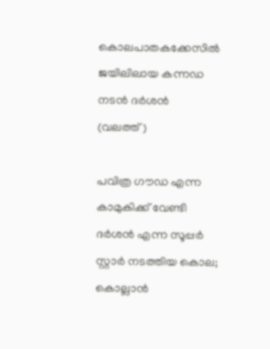കൊലപാതകക്കേസില്‍ ജയിലിലായ കന്നഡ നടന്‍ ദര്‍ശന്‍ (വലത്ത്)

പവിത്ര ഗൗഡ എന്ന കാമുകിക്ക് വേണ്ടി ദര്‍ശന്‍ എന്ന സൂപ്പര്‍ സ്റ്റാര്‍ നടത്തിയ കൊല; കൊല്ലാന്‍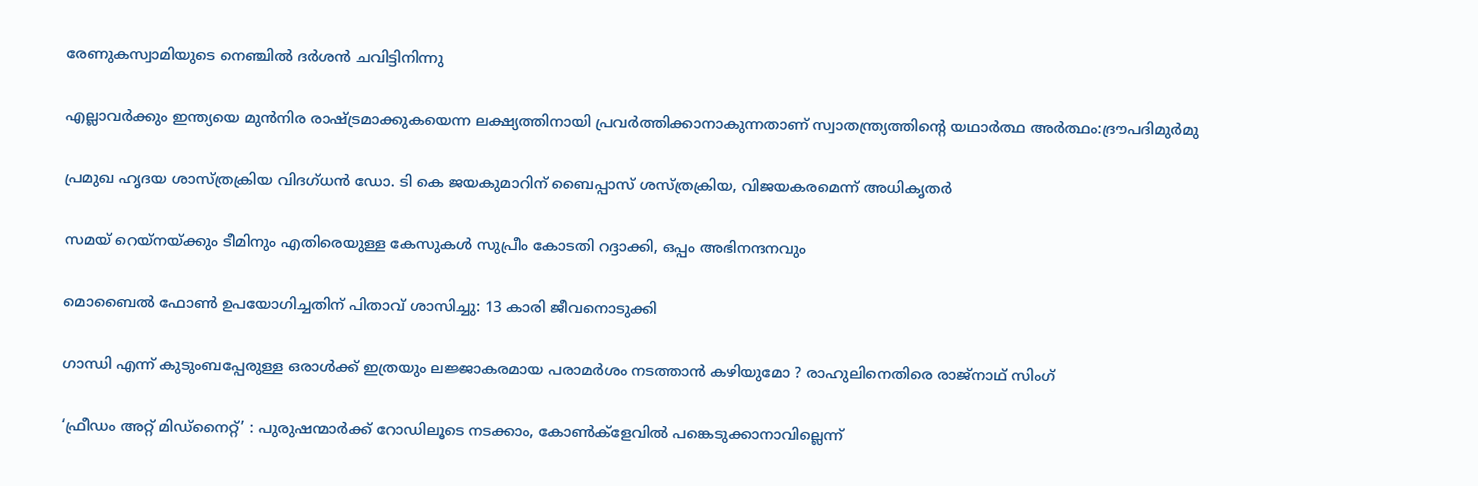രേണുകസ്വാമിയുടെ നെഞ്ചില്‍ ദര്‍ശൻ ചവിട്ടിനിന്നു

എല്ലാവര്‍ക്കും ഇന്ത്യയെ മുന്‍നിര രാഷ്‌ട്രമാക്കുകയെന്ന ലക്ഷ്യത്തിനായി പ്രവര്‍ത്തിക്കാനാകുന്നതാണ് സ്വാതന്ത്ര്യത്തിന്റെ യഥാര്‍ത്ഥ അര്‍ത്ഥം:ദ്രൗപദിമുര്‍മു

പ്രമുഖ ഹൃദയ ശാസ്ത്രക്രിയ വിദഗ്ധന്‍ ഡോ. ടി കെ ജയകുമാറിന് ബൈപ്പാസ് ശസ്ത്രക്രിയ, വിജയകരമെന്ന് അധികൃതര്‍

സമയ് റെയ്നയ്‌ക്കും ടീമിനും എതിരെയുള്ള കേസുകള്‍ സുപ്രീം കോടതി റദ്ദാക്കി, ഒപ്പം അഭിനന്ദനവും

മൊബൈല്‍ ഫോണ്‍ ഉപയോഗിച്ചതിന് പിതാവ് ശാസിച്ചു: 13 കാരി ജീവനൊടുക്കി

ഗാന്ധി എന്ന് കുടുംബപ്പേരുള്ള ഒരാൾക്ക് ഇത്രയും ലജ്ജാകരമായ പരാമർശം നടത്താൻ കഴിയുമോ ? രാഹുലിനെതിരെ രാജ്നാഥ് സിംഗ്

‘ഫ്രീഡം അറ്റ് മിഡ്‌നൈറ്റ്’ : പുരുഷന്മാര്‍ക്ക് റോഡിലൂടെ നടക്കാം, കോണ്‍ക്‌ളേവില്‍ പങ്കെടുക്കാനാവില്ലെന്ന്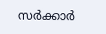സര്‍ക്കാര്‍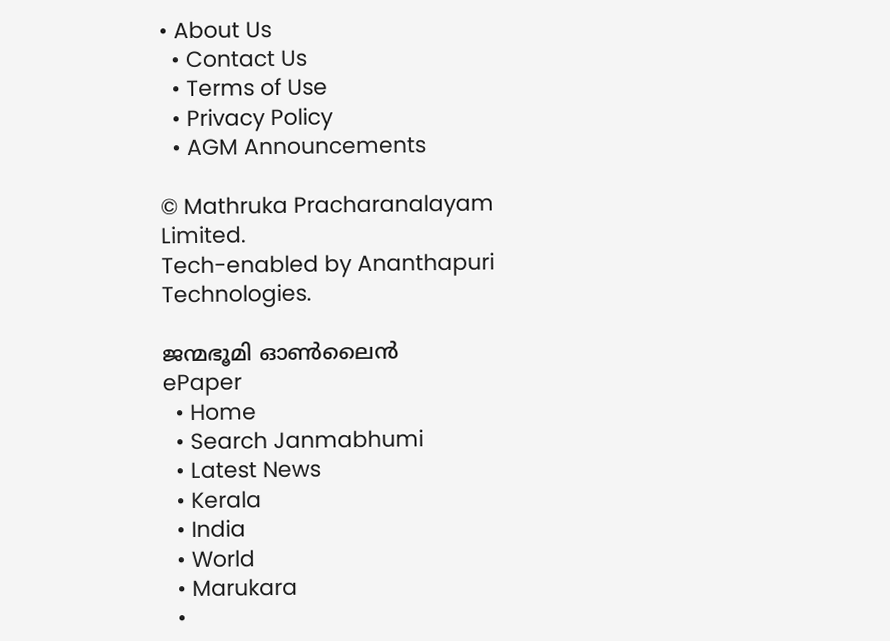• About Us
  • Contact Us
  • Terms of Use
  • Privacy Policy
  • AGM Announcements

© Mathruka Pracharanalayam Limited.
Tech-enabled by Ananthapuri Technologies.

ജന്മഭൂമി ഓണ്‍ലൈന്‍
ePaper
  • Home
  • Search Janmabhumi
  • Latest News
  • Kerala
  • India
  • World
  • Marukara
  •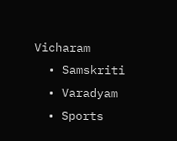Vicharam
  • Samskriti
  • Varadyam
  • Sports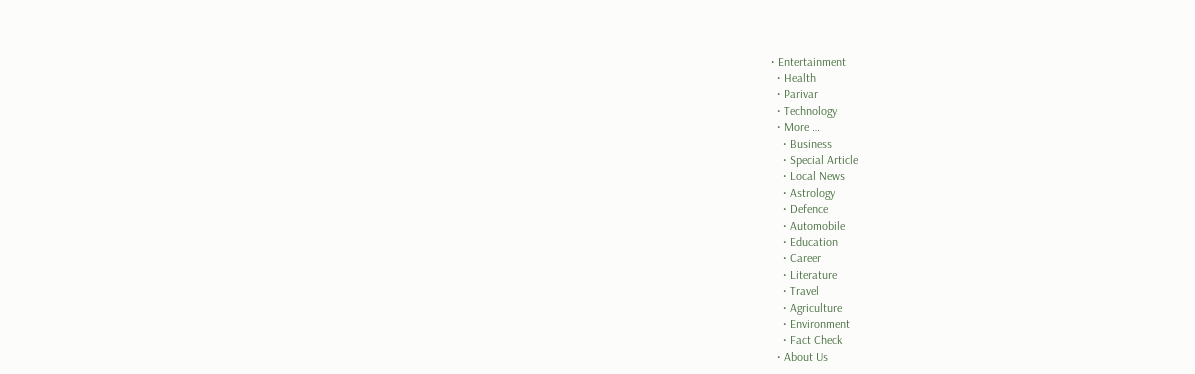• Entertainment
  • Health
  • Parivar
  • Technology
  • More …
    • Business
    • Special Article
    • Local News
    • Astrology
    • Defence
    • Automobile
    • Education
    • Career
    • Literature
    • Travel
    • Agriculture
    • Environment
    • Fact Check
  • About Us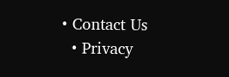• Contact Us
  • Privacy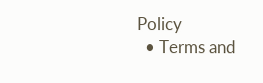Policy
  • Terms and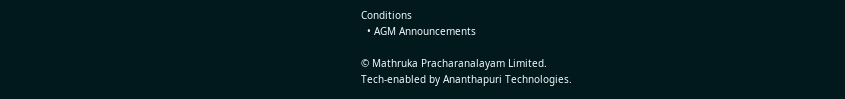Conditions
  • AGM Announcements

© Mathruka Pracharanalayam Limited.
Tech-enabled by Ananthapuri Technologies.